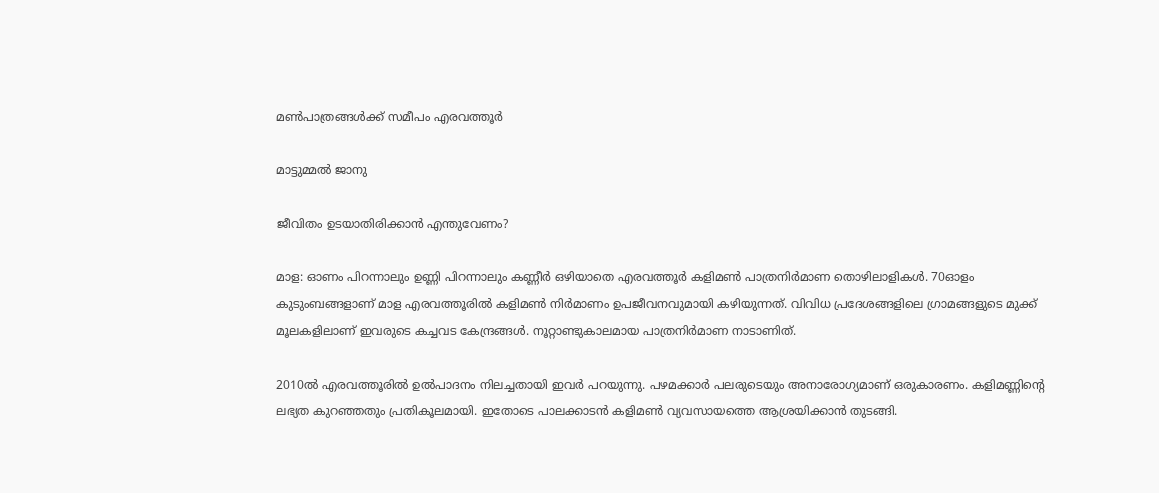മൺപാത്രങ്ങൾക്ക് സമീപം എരവത്തൂർ

മാട്ടുമ്മൽ ജാനു

ജീവിതം ഉടയാതിരിക്കാൻ എന്തുവേണം?

മാള: ഓണം പിറന്നാലും ഉണ്ണി പിറന്നാലും കണ്ണീർ ഒഴിയാതെ എരവത്തൂർ കളിമൺ പാത്രനിർമാണ തൊഴിലാളികൾ. 70ഓളം കുടുംബങ്ങളാണ് മാള എരവത്തൂരിൽ കളിമൺ നിർമാണം ഉപജീവനവുമായി കഴിയുന്നത്. വിവിധ പ്രദേശങ്ങളിലെ ഗ്രാമങ്ങളുടെ മുക്ക് മൂലകളിലാണ് ഇവരുടെ കച്ചവട കേന്ദ്രങ്ങൾ. നൂറ്റാണ്ടുകാലമായ പാത്രനിർമാണ നാടാണിത്.

2010ൽ എരവത്തൂരിൽ ഉൽപാദനം നിലച്ചതായി ഇവർ പറയുന്നു. പഴമക്കാർ പലരുടെയും അനാരോഗ്യമാണ് ഒരുകാരണം. കളിമണ്ണിന്റെ ലഭ്യത കുറഞ്ഞതും പ്രതികൂലമായി. ഇതോടെ പാലക്കാടൻ കളിമൺ വ്യവസായത്തെ ആശ്രയിക്കാൻ തുടങ്ങി.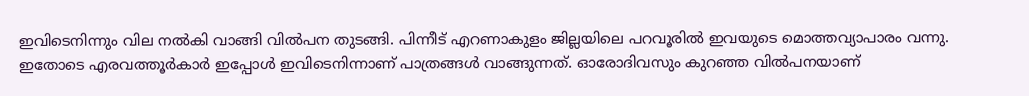ഇവിടെനിന്നും വില നൽകി വാങ്ങി വിൽപന തുടങ്ങി. പിന്നീട് എറണാകുളം ജില്ലയിലെ പറവൂരിൽ ഇവയുടെ മൊത്തവ്യാപാരം വന്നു. ഇതോടെ എരവത്തൂർകാർ ഇപ്പോൾ ഇവിടെനിന്നാണ് പാത്രങ്ങൾ വാങ്ങുന്നത്. ഓരോദിവസും കുറഞ്ഞ വിൽപനയാണ്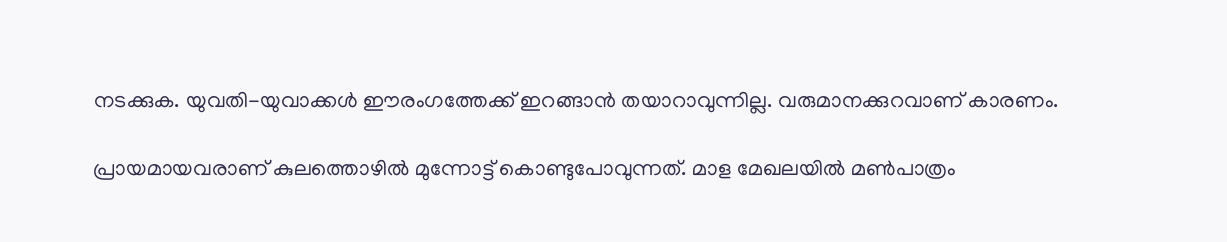നടക്കുക. യുവതി-യുവാക്കൾ ഈരംഗത്തേക്ക് ഇറങ്ങാൻ തയാറാവുന്നില്ല. വരുമാനക്കുറവാണ് കാരണം.

പ്രായമായവരാണ് കുലത്തൊഴിൽ മുന്നോട്ട് കൊണ്ടുപോവുന്നത്. മാള മേഖലയിൽ മൺപാത്രം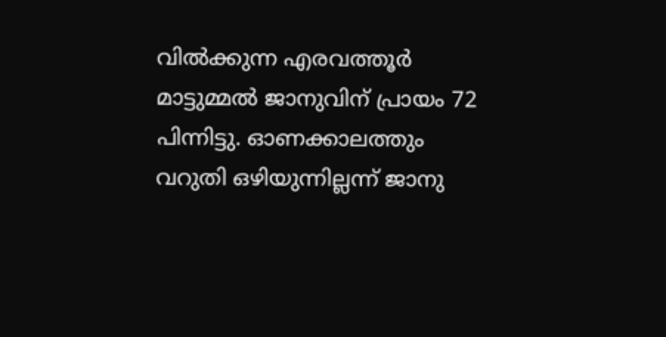വിൽക്കുന്ന എരവത്തൂർ മാട്ടുമ്മൽ ജാനുവിന് പ്രായം 72 പിന്നിട്ടു. ഓണക്കാലത്തും വറുതി ഒഴിയുന്നില്ലന്ന് ജാനു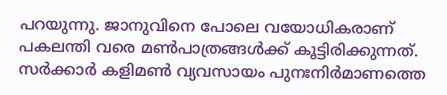പറയുന്നു. ജാനുവിനെ പോലെ വയോധികരാണ് പകലന്തി വരെ മൺപാത്രങ്ങൾക്ക് കൂട്ടിരിക്കുന്നത്. സർക്കാർ കളിമൺ വ്യവസായം പുനഃനിർമാണത്തെ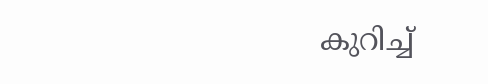കുറിച്ച്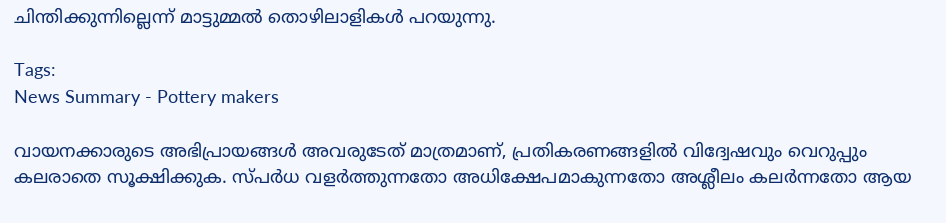ചിന്തിക്കുന്നില്ലെന്ന് മാട്ടുമ്മൽ തൊഴിലാളികൾ പറയുന്നു.

Tags:
News Summary - Pottery makers

വായനക്കാരുടെ അഭിപ്രായങ്ങള്‍ അവരുടേത് മാത്രമാണ്, പ്രതികരണങ്ങളിൽ വിദ്വേഷവും വെറുപ്പും കലരാതെ സൂക്ഷിക്കുക. സ്പർധ വളർത്തുന്നതോ അധിക്ഷേപമാകുന്നതോ അശ്ലീലം കലർന്നതോ ആയ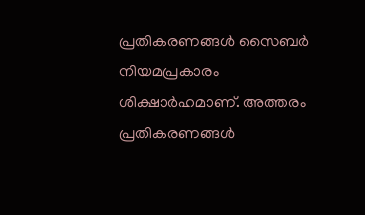പ്രതികരണങ്ങൾ സൈബർ നിയമപ്രകാരം ശിക്ഷാർഹമാണ്. അത്തരം പ്രതികരണങ്ങൾ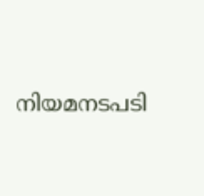നിയമനടപടി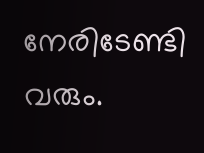നേരിടേണ്ടി വരും.